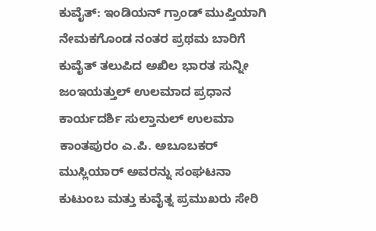ಕುವೈತ್: ಇಂಡಿಯನ್ ಗ್ರಾಂಡ್ ಮುಪ್ತಿಯಾಗಿ ನೇಮಕಗೊಂಡ ನಂತರ ಪ್ರಥಮ ಬಾರಿಗೆ ಕುವೈತ್ ತಲುಪಿದ ಅಖಿಲ ಭಾರತ ಸುನ್ನೀ ಜಂಇಯತ್ತುಲ್ ಉಲಮಾದ ಪ್ರಧಾನ ಕಾರ್ಯದರ್ಶಿ ಸುಲ್ತಾನುಲ್ ಉಲಮಾ ಕಾಂತಪುರಂ ಎ.ಪಿ. ಅಬೂಬಕರ್ ಮುಸ್ಲಿಯಾರ್ ಅವರನ್ನು ಸಂಘಟನಾ ಕುಟುಂಬ ಮತ್ತು ಕುವೈತ್ನ ಪ್ರಮುಖರು ಸೇರಿ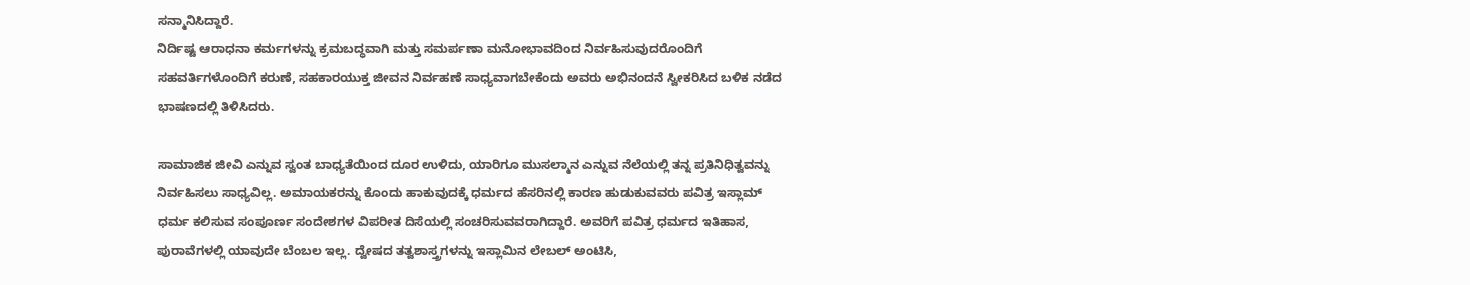ಸನ್ಮಾನಿಸಿದ್ದಾರೆ.
ನಿರ್ದಿಷ್ಟ ಆರಾಧನಾ ಕರ್ಮಗಳನ್ನು ಕ್ರಮಬದ್ಧವಾಗಿ ಮತ್ತು ಸಮರ್ಪಣಾ ಮನೋಭಾವದಿಂದ ನಿರ್ವಹಿಸುವುದರೊಂದಿಗೆ ಸಹವರ್ತಿಗಳೊಂದಿಗೆ ಕರುಣೆ, ಸಹಕಾರಯುಕ್ತ ಜೀವನ ನಿರ್ವಹಣೆ ಸಾಧ್ಯವಾಗಬೇಕೆಂದು ಅವರು ಅಭಿನಂದನೆ ಸ್ವೀಕರಿಸಿದ ಬಳಿಕ ನಡೆದ ಭಾಷಣದಲ್ಲಿ ತಿಳಿಸಿದರು.

ಸಾಮಾಜಿಕ ಜೀವಿ ಎನ್ನುವ ಸ್ವಂತ ಬಾಧ್ಯತೆಯಿಂದ ದೂರ ಉಳಿದು, ಯಾರಿಗೂ ಮುಸಲ್ಮಾನ ಎನ್ನುವ ನೆಲೆಯಲ್ಲಿ ತನ್ನ ಪ್ರತಿನಿಧಿತ್ವವನ್ನು ನಿರ್ವಹಿಸಲು ಸಾಧ್ಯವಿಲ್ಲ. ಅಮಾಯಕರನ್ನು ಕೊಂದು ಹಾಕುವುದಕ್ಕೆ ಧರ್ಮದ ಹೆಸರಿನಲ್ಲಿ ಕಾರಣ ಹುಡುಕುವವರು ಪವಿತ್ರ ಇಸ್ಲಾಮ್ ಧರ್ಮ ಕಲಿಸುವ ಸಂಪೂರ್ಣ ಸಂದೇಶಗಳ ವಿಪರೀತ ದಿಸೆಯಲ್ಲಿ ಸಂಚರಿಸುವವರಾಗಿದ್ದಾರೆ. ಅವರಿಗೆ ಪವಿತ್ರ ಧರ್ಮದ ಇತಿಹಾಸ, ಪುರಾವೆಗಳಲ್ಲಿ ಯಾವುದೇ ಬೆಂಬಲ ಇಲ್ಲ. ದ್ವೇಷದ ತತ್ವಶಾಸ್ತ್ರಗಳನ್ನು ಇಸ್ಲಾಮಿನ ಲೇಬಲ್ ಅಂಟಿಸಿ,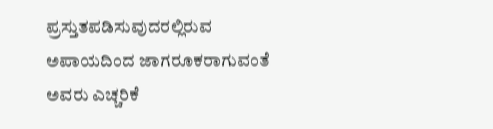ಪ್ರಸ್ತುತಪಡಿಸುವುದರಲ್ಲಿರುವ ಅಪಾಯದಿಂದ ಜಾಗರೂಕರಾಗುವಂತೆ ಅವರು ಎಚ್ಚರಿಕೆ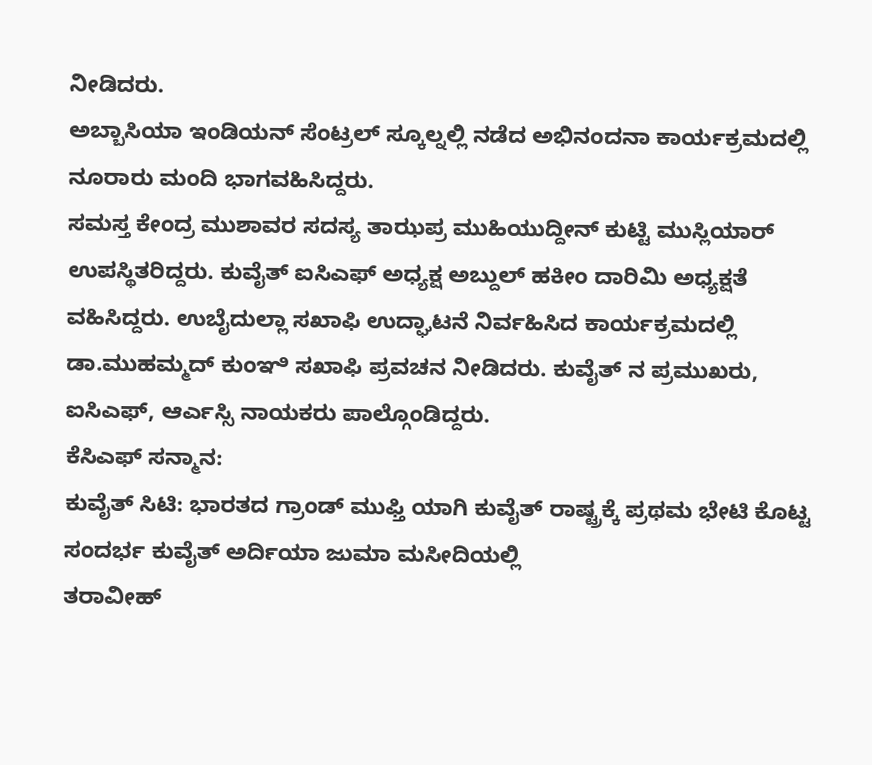ನೀಡಿದರು.
ಅಬ್ಬಾಸಿಯಾ ಇಂಡಿಯನ್ ಸೆಂಟ್ರಲ್ ಸ್ಕೂಲ್ನಲ್ಲಿ ನಡೆದ ಅಭಿನಂದನಾ ಕಾರ್ಯಕ್ರಮದಲ್ಲಿ ನೂರಾರು ಮಂದಿ ಭಾಗವಹಿಸಿದ್ದರು.
ಸಮಸ್ತ ಕೇಂದ್ರ ಮುಶಾವರ ಸದಸ್ಯ ತಾಝಪ್ರ ಮುಹಿಯುದ್ದೀನ್ ಕುಟ್ಟಿ ಮುಸ್ಲಿಯಾರ್ ಉಪಸ್ಥಿತರಿದ್ದರು. ಕುವೈತ್ ಐಸಿಎಫ್ ಅಧ್ಯಕ್ಷ ಅಬ್ದುಲ್ ಹಕೀಂ ದಾರಿಮಿ ಅಧ್ಯಕ್ಷತೆ ವಹಿಸಿದ್ದರು. ಉಬೈದುಲ್ಲಾ ಸಖಾಫಿ ಉದ್ಘಾಟನೆ ನಿರ್ವಹಿಸಿದ ಕಾರ್ಯಕ್ರಮದಲ್ಲಿ ಡಾ.ಮುಹಮ್ಮದ್ ಕುಂಞಿ ಸಖಾಫಿ ಪ್ರವಚನ ನೀಡಿದರು. ಕುವೈತ್ ನ ಪ್ರಮುಖರು, ಐಸಿಎಫ್, ಆರ್ಎಸ್ಸಿ ನಾಯಕರು ಪಾಲ್ಗೊಂಡಿದ್ದರು.
ಕೆಸಿಎಫ್ ಸನ್ಮಾನ:
ಕುವೈತ್ ಸಿಟಿ: ಭಾರತದ ಗ್ರಾಂಡ್ ಮುಫ್ತಿ ಯಾಗಿ ಕುವೈತ್ ರಾಷ್ಟ್ರಕ್ಕೆ ಪ್ರಥಮ ಭೇಟಿ ಕೊಟ್ಟ ಸಂದರ್ಭ ಕುವೈತ್ ಅರ್ದಿಯಾ ಜುಮಾ ಮಸೀದಿಯಲ್ಲಿ
ತರಾವೀಹ್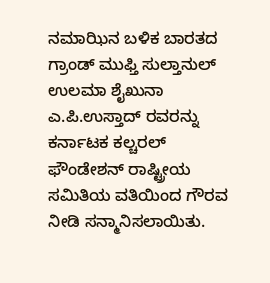ನಮಾಝಿನ ಬಳಿಕ ಬಾರತದ ಗ್ರಾಂಡ್ ಮುಫ್ತಿ ಸುಲ್ತಾನುಲ್ ಉಲಮಾ ಶೈಖುನಾ ಎ.ಪಿ.ಉಸ್ತಾದ್ ರವರನ್ನು ಕರ್ನಾಟಕ ಕಲ್ಚರಲ್ ಫೌಂಡೇಶನ್ ರಾಷ್ಟ್ರೀಯ ಸಮಿತಿಯ ವತಿಯಿಂದ ಗೌರವ ನೀಡಿ ಸನ್ಮಾನಿಸಲಾಯಿತು.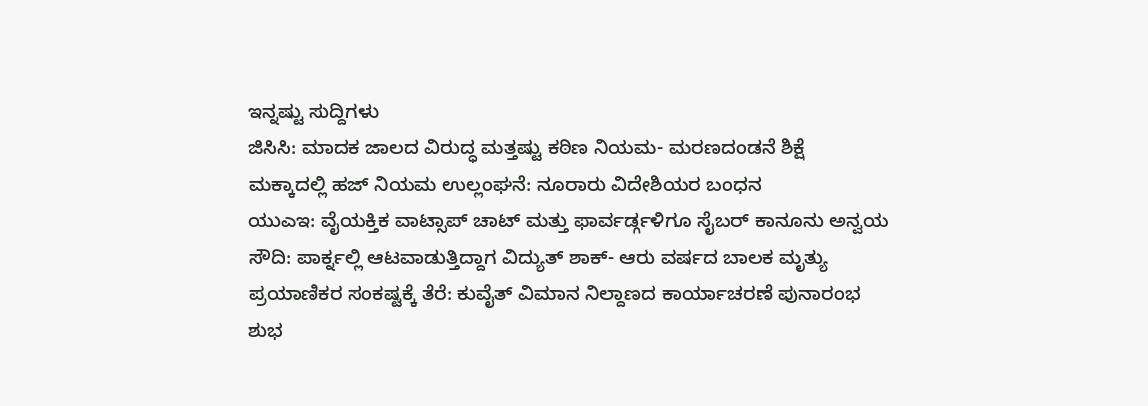ಇನ್ನಷ್ಟು ಸುದ್ದಿಗಳು
ಜಿಸಿಸಿ: ಮಾದಕ ಜಾಲದ ವಿರುದ್ಧ ಮತ್ತಷ್ಟು ಕಠಿಣ ನಿಯಮ- ಮರಣದಂಡನೆ ಶಿಕ್ಷೆ
ಮಕ್ಕಾದಲ್ಲಿ ಹಜ್ ನಿಯಮ ಉಲ್ಲಂಘನೆ: ನೂರಾರು ವಿದೇಶಿಯರ ಬಂಧನ
ಯುಎಇ: ವೈಯಕ್ತಿಕ ವಾಟ್ಸಾಪ್ ಚಾಟ್ ಮತ್ತು ಫಾರ್ವರ್ಡ್ಗಳಿಗೂ ಸೈಬರ್ ಕಾನೂನು ಅನ್ವಯ
ಸೌದಿ: ಪಾರ್ಕ್ನಲ್ಲಿ ಆಟವಾಡುತ್ತಿದ್ದಾಗ ವಿದ್ಯುತ್ ಶಾಕ್- ಆರು ವರ್ಷದ ಬಾಲಕ ಮೃತ್ಯು
ಪ್ರಯಾಣಿಕರ ಸಂಕಷ್ಟಕ್ಕೆ ತೆರೆ: ಕುವೈತ್ ವಿಮಾನ ನಿಲ್ದಾಣದ ಕಾರ್ಯಾಚರಣೆ ಪುನಾರಂಭ
ಶುಭ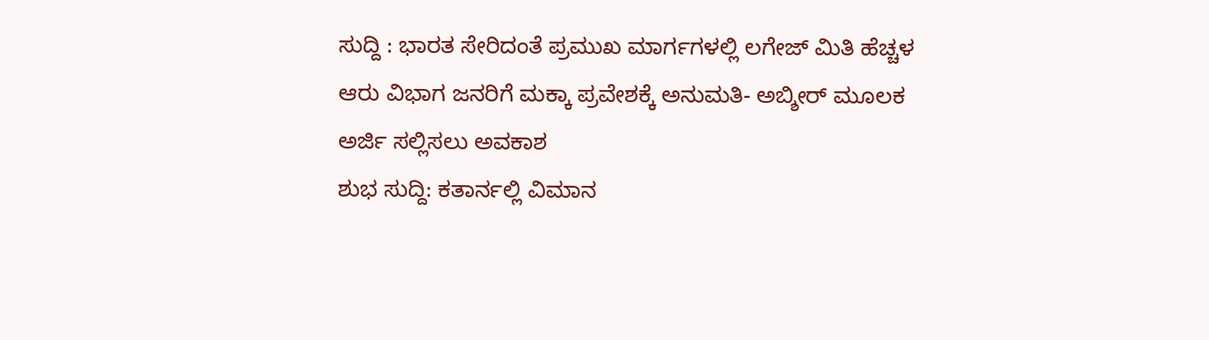ಸುದ್ದಿ : ಭಾರತ ಸೇರಿದಂತೆ ಪ್ರಮುಖ ಮಾರ್ಗಗಳಲ್ಲಿ ಲಗೇಜ್ ಮಿತಿ ಹೆಚ್ಚಳ
ಆರು ವಿಭಾಗ ಜನರಿಗೆ ಮಕ್ಕಾ ಪ್ರವೇಶಕ್ಕೆ ಅನುಮತಿ- ಅಬ್ಶೀರ್ ಮೂಲಕ ಅರ್ಜಿ ಸಲ್ಲಿಸಲು ಅವಕಾಶ
ಶುಭ ಸುದ್ದಿ: ಕತಾರ್ನಲ್ಲಿ ವಿಮಾನ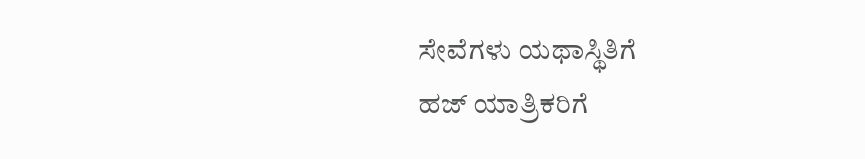ಸೇವೆಗಳು ಯಥಾಸ್ಥಿತಿಗೆ
ಹಜ್ ಯಾತ್ರಿಕರಿಗೆ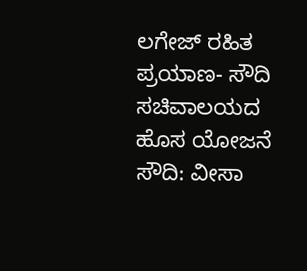ಲಗೇಜ್ ರಹಿತ ಪ್ರಯಾಣ- ಸೌದಿ ಸಚಿವಾಲಯದ ಹೊಸ ಯೋಜನೆ
ಸೌದಿ: ವೀಸಾ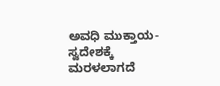ಅವಧಿ ಮುಕ್ತಾಯ- ಸ್ವದೇಶಕ್ಕೆ ಮರಳಲಾಗದೆ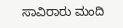ಸಾವಿರಾರು ಮಂದಿ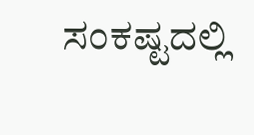ಸಂಕಷ್ಟದಲ್ಲಿ